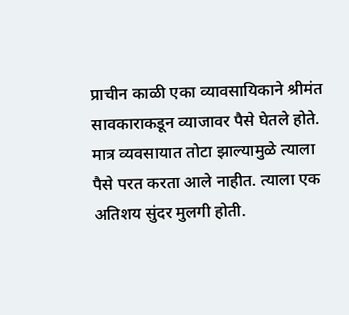प्राचीन काळी एका व्यावसायिकाने श्रीमंत सावकाराकडून व्याजावर पैसे घेतले होते. मात्र व्यवसायात तोटा झाल्यामुळे त्याला पैसे परत करता आले नाहीत. त्याला एक अतिशय सुंदर मुलगी होती.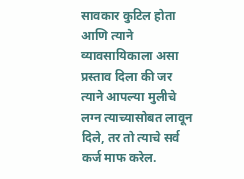सावकार कुटिल होता आणि त्याने व्यावसायिकाला असा प्रस्ताव दिला की जर त्याने आपल्या मुलीचे लग्न त्याच्यासोबत लावून दिले, तर तो त्याचे सर्व कर्ज माफ करेल.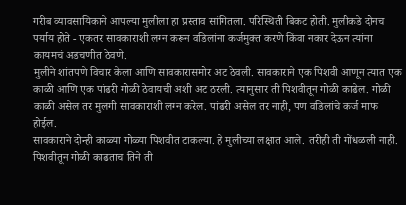गरीब व्यावसायिकाने आपल्या मुलीला हा प्रस्ताव सांगितला. परिस्थिती बिकट होती. मुलीकडे दोनच पर्याय होते - एकतर सावकाराशी लग्न करून वडिलांना कर्जमुक्त करणे किंवा नकार देऊन त्यांना कायमचं अडचणीत ठेवणे.
मुलीने शांतपणे विचार केला आणि सावकारासमोर अट ठेवली. सावकाराने एक पिशवी आणून त्यात एक काळी आणि एक पांढरी गोळी ठेवायची अशी अट ठरली. त्यानुसार ती पिशवीतून गोळी काढेल. गोळी काळी असेल तर मुलगी सावकाराशी लग्न करेल. पांढरी असेल तर नाही, पण वडिलांचे कर्ज माफ होईल.
सावकाराने दोन्ही काळ्या गोळ्या पिशवीत टाकल्या. हे मुलीच्या लक्षात आले. तरीही ती गोंधळली नाही. पिशवीतून गोळी काढताच तिने ती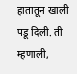हातातून खाली पडू दिली. ती म्हणाली,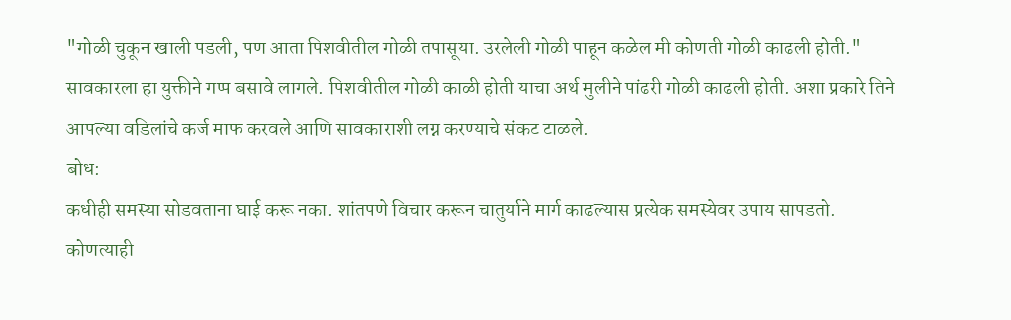"गोळी चुकून खाली पडली, पण आता पिशवीतील गोळी तपासूया. उरलेली गोळी पाहून कळेल मी कोणती गोळी काढली होती."
सावकारला हा युक्तीने गप्प बसावे लागले. पिशवीतील गोळी काळी होती याचा अर्थ मुलीने पांढरी गोळी काढली होती. अशा प्रकारे तिने आपल्या वडिलांचे कर्ज माफ करवले आणि सावकाराशी लग्न करण्याचे संकट टाळले.
बोध:
कधीही समस्या सोडवताना घाई करू नका. शांतपणे विचार करून चातुर्याने मार्ग काढल्यास प्रत्येक समस्येवर उपाय सापडतो.
कोणत्याही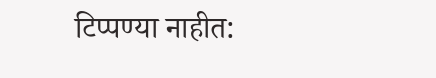टिप्पण्या नाहीत: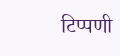टिप्पणी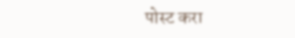पोस्ट करा